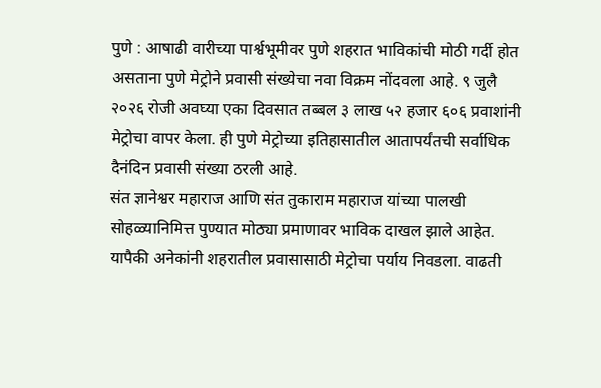पुणे : आषाढी वारीच्या पार्श्वभूमीवर पुणे शहरात भाविकांची मोठी गर्दी होत असताना पुणे मेट्रोने प्रवासी संख्येचा नवा विक्रम नोंदवला आहे. ९ जुलै २०२६ रोजी अवघ्या एका दिवसात तब्बल ३ लाख ५२ हजार ६०६ प्रवाशांनी मेट्रोचा वापर केला. ही पुणे मेट्रोच्या इतिहासातील आतापर्यंतची सर्वाधिक दैनंदिन प्रवासी संख्या ठरली आहे.
संत ज्ञानेश्वर महाराज आणि संत तुकाराम महाराज यांच्या पालखी सोहळ्यानिमित्त पुण्यात मोठ्या प्रमाणावर भाविक दाखल झाले आहेत. यापैकी अनेकांनी शहरातील प्रवासासाठी मेट्रोचा पर्याय निवडला. वाढती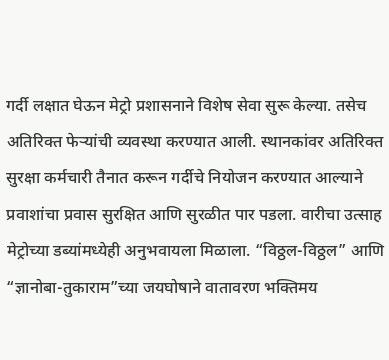गर्दी लक्षात घेऊन मेट्रो प्रशासनाने विशेष सेवा सुरू केल्या. तसेच अतिरिक्त फेऱ्यांची व्यवस्था करण्यात आली. स्थानकांवर अतिरिक्त सुरक्षा कर्मचारी तैनात करून गर्दीचे नियोजन करण्यात आल्याने प्रवाशांचा प्रवास सुरक्षित आणि सुरळीत पार पडला. वारीचा उत्साह मेट्रोच्या डब्यांमध्येही अनुभवायला मिळाला. “विठ्ठल-विठ्ठल” आणि “ज्ञानोबा-तुकाराम”च्या जयघोषाने वातावरण भक्तिमय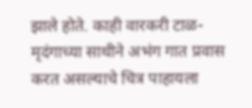झाले होते. काही वारकरी टाळ-मृदंगाच्या साथीने अभंग गात प्रवास करत असल्याचे चित्र पाहायला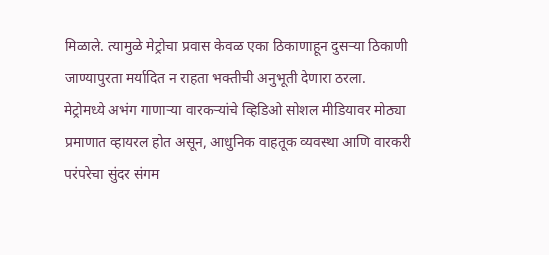मिळाले. त्यामुळे मेट्रोचा प्रवास केवळ एका ठिकाणाहून दुसऱ्या ठिकाणी जाण्यापुरता मर्यादित न राहता भक्तीची अनुभूती देणारा ठरला.
मेट्रोमध्ये अभंग गाणाऱ्या वारकऱ्यांचे व्हिडिओ सोशल मीडियावर मोठ्या प्रमाणात व्हायरल होत असून, आधुनिक वाहतूक व्यवस्था आणि वारकरी परंपरेचा सुंदर संगम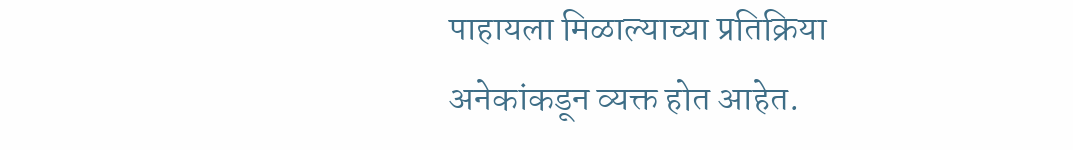पाहायला मिळाल्याच्या प्रतिक्रिया अनेकांकडून व्यक्त होत आहेत.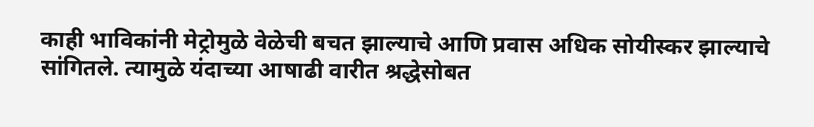काही भाविकांनी मेट्रोमुळे वेळेची बचत झाल्याचे आणि प्रवास अधिक सोयीस्कर झाल्याचे सांगितले. त्यामुळे यंदाच्या आषाढी वारीत श्रद्धेसोबत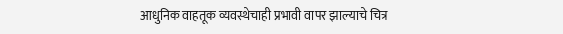आधुनिक वाहतूक व्यवस्थेचाही प्रभावी वापर झाल्याचे चित्र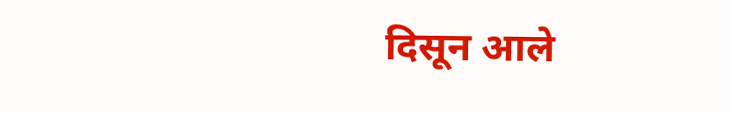दिसून आले